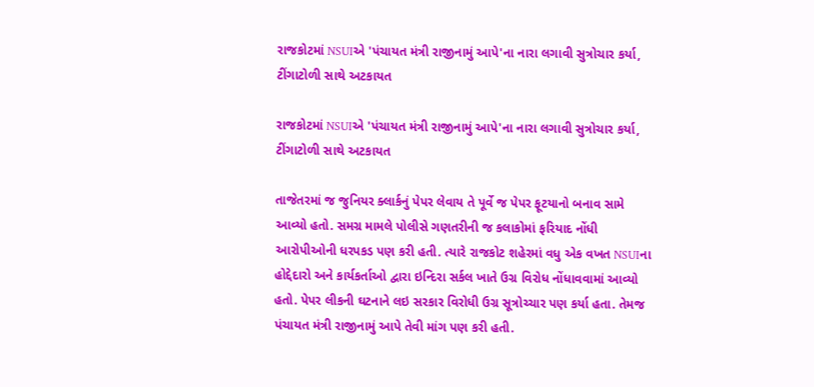રાજકોટમાં NSUIએ 'પંચાયત મંત્રી રાજીનામું આપે'ના નારા લગાવી સુત્રોચાર કર્યા, ટીંગાટોળી સાથે અટકાયત

રાજકોટમાં NSUIએ 'પંચાયત મંત્રી રાજીનામું આપે'ના નારા લગાવી સુત્રોચાર કર્યા, ટીંગાટોળી સાથે અટકાયત

તાજેતરમાં જ જુનિયર ક્લાર્કનું પેપર લેવાય તે પૂર્વે જ પેપર ફૂટયાનો બનાવ સામે આવ્યો હતો. સમગ્ર મામલે પોલીસે ગણતરીની જ કલાકોમાં ફરિયાદ નોંધી આરોપીઓની ધરપકડ પણ કરી હતી. ત્યારે રાજકોટ શહેરમાં વધુ એક વખત NSUIના હોદ્દેદારો અને કાર્યકર્તાઓ દ્વારા ઇન્દિરા સર્કલ ખાતે ઉગ્ર વિરોધ નોંધાવવામાં આવ્યો હતો. પેપર લીકની ઘટનાને લઇ સરકાર વિરોધી ઉગ્ર સૂત્રોચ્ચાર પણ કર્યા હતા. તેમજ પંચાયત મંત્રી રાજીનામું આપે તેવી માંગ પણ કરી હતી.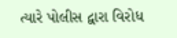ત્યારે પોલીસ દ્વારા વિરોધ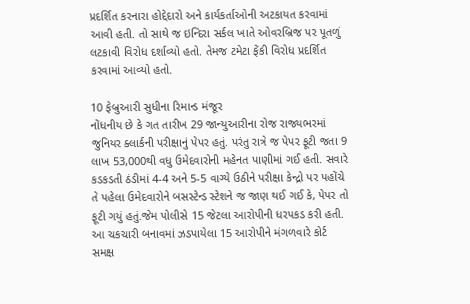પ્રદર્શિત કરનારા હોદ્દેદારો અને કાર્યકર્તાઓની અટકાયત કરવામાં આવી હતી. તો સાથે જ ઇન્દિરા સર્કલ ખાતે ઓવરબ્રિજ પર પૂતળું લટકાવી વિરોધ દર્શાવ્યો હતો. તેમજ ટમેટા ફેંકી વિરોધ પ્રદર્શિત કરવામાં આવ્યો હતો.

10 ફેબ્રુઆરી સુધીના રિમાન્ડ મંજૂર
નોંધનીય છે કે ગત તારીખ 29 જાન્યુઆરીના રોજ રાજ્યભરમાં જુનિયર ક્લાર્કની પરીક્ષાનું પેપર હતું. પરંતુ રાત્રે જ પેપર ફૂટી જતા 9 લાખ 53,000થી વધુ ઉમેદવારોની મહેનત પાણીમાં ગઈ હતી. સવારે કડકડતી ઠંડીમાં 4-4 અને 5-5 વાગ્યે ઉઠીને પરીક્ષા કેન્દ્રો પર પહોંચે તે પહેલા ઉમેદવારોને બસસ્ટેન્ડ સ્ટેશને જ જાણ થઈ ગઈ કે, પેપર તો ફૂટી ગયું હતું.જેમ પોલીસે 15 જેટલા આરોપીની ધરપકડ કરી હતી. આ ચકચારી બનાવમાં ઝડપાયેલા 15 આરોપીને મંગળવારે કોર્ટ સમક્ષ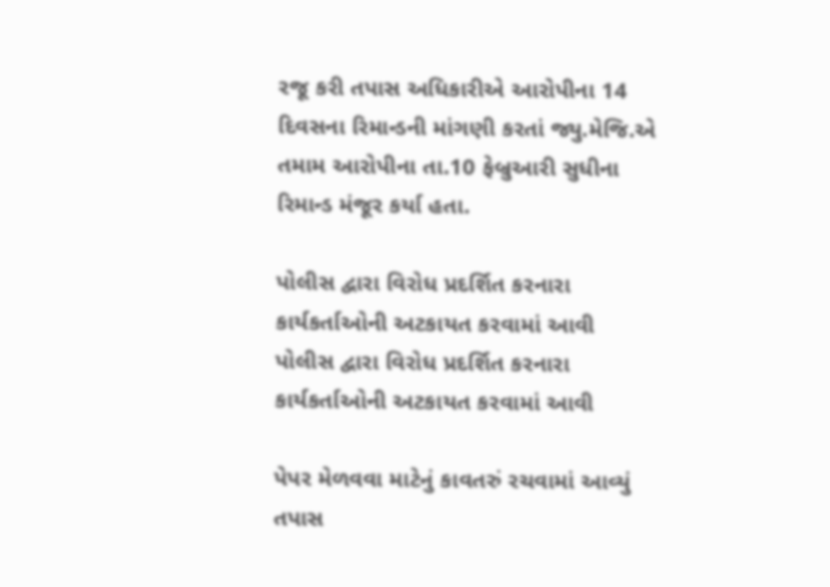રજૂ કરી તપાસ અધિકારીએ આરોપીના 14 દિવસના રિમાન્ડની માંગણી કરતાં જ્યુ.મેજિ.એ તમામ આરોપીના તા.10 ફેબ્રુઆરી સુધીના રિમાન્ડ મંજૂર કર્યા હતા.

પોલીસ દ્વારા વિરોધ પ્રદર્શિત કરનારા કાર્યકર્તાઓની અટકાયત કરવામાં આવી
પોલીસ દ્વારા વિરોધ પ્રદર્શિત કરનારા કાર્યકર્તાઓની અટકાયત કરવામાં આવી‌

પેપર મેળવવા માટેનું કાવતરું રચવામાં આવ્યું
તપાસ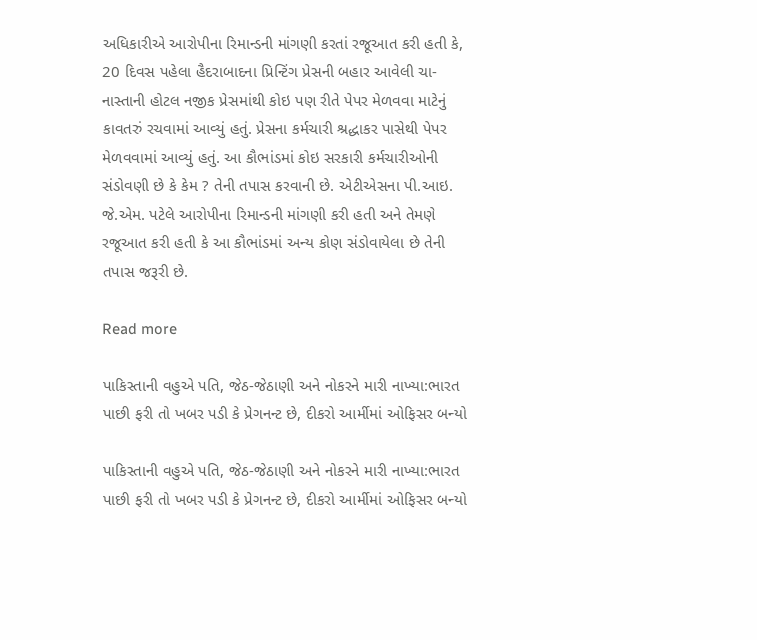અધિકારીએ આરોપીના રિમાન્ડની માંગણી કરતાં રજૂઆત કરી હતી કે, 20 દિવસ પહેલા હૈદરાબાદના પ્રિન્ટિંગ પ્રેસની બહાર આવેલી ચા-નાસ્તાની હોટલ નજીક પ્રેસમાંથી કોઇ પણ રીતે પેપર મેળવવા માટેનું કાવતરું રચવામાં આવ્યું હતું. પ્રેસના કર્મચારી શ્રદ્ધાકર પાસેથી પેપર મેળવવામાં આવ્યું હતું. આ કૌભાંડમાં કોઇ સરકારી કર્મચારીઓની સંડોવણી છે કે કેમ ? તેની તપાસ કરવાની છે. એટીએસના પી.આઇ. જે.એમ. પટેલે આરોપીના રિમાન્ડની માંગણી કરી હતી અને તેમણે રજૂઆત કરી હતી કે આ કૌભાંડમાં અન્ય કોણ સંડોવાયેલા છે તેની તપાસ જરૂરી છે.

Read more

પાકિસ્તાની વહુએ પતિ, જેઠ-જેઠાણી અને નોકરને મારી નાખ્યા:ભારત પાછી ફરી તો ખબર પડી કે પ્રેગનન્ટ છે, દીકરો આર્મીમાં ઓફિસર બન્યો

પાકિસ્તાની વહુએ પતિ, જેઠ-જેઠાણી અને નોકરને મારી નાખ્યા:ભારત પાછી ફરી તો ખબર પડી કે પ્રેગનન્ટ છે, દીકરો આર્મીમાં ઓફિસર બન્યો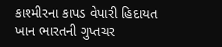કાશ્મીરના કાપડ વેપારી હિદાયત ખાન ભારતની ગુપ્તચર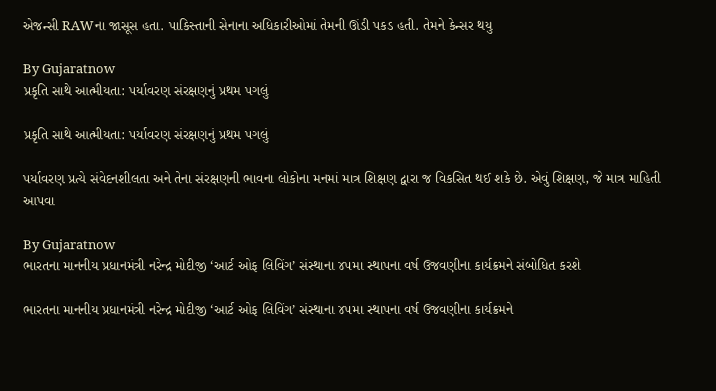એજન્સી RAWના જાસૂસ હતા. પાકિસ્તાની સેનાના અધિકારીઓમાં તેમની ઊંડી પકડ હતી. તેમને કેન્સર થયુ

By Gujaratnow
પ્રકૃતિ સાથે આત્મીયતા: પર્યાવરણ સંરક્ષણનું પ્રથમ પગલું

પ્રકૃતિ સાથે આત્મીયતા: પર્યાવરણ સંરક્ષણનું પ્રથમ પગલું

પર્યાવરણ પ્રત્યે સંવેદનશીલતા અને તેના સંરક્ષણની ભાવના લોકોના મનમાં માત્ર શિક્ષણ દ્વારા જ વિકસિત થઈ શકે છે. એવું શિક્ષણ, જે માત્ર માહિતી આપવા

By Gujaratnow
ભારતના માનનીય પ્રધાનમંત્રી નરેન્દ્ર મોદીજી ‘આર્ટ ઓફ લિવિંગ’ સંસ્થાના ૪૫મા સ્થાપના વર્ષ ઉજવણીના કાર્યક્રમને સંબોધિત કરશે

ભારતના માનનીય પ્રધાનમંત્રી નરેન્દ્ર મોદીજી ‘આર્ટ ઓફ લિવિંગ’ સંસ્થાના ૪૫મા સ્થાપના વર્ષ ઉજવણીના કાર્યક્રમને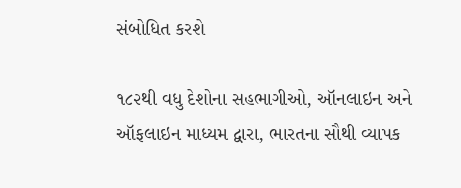સંબોધિત કરશે

૧૮૨થી વધુ દેશોના સહભાગીઓ, ઑનલાઇન અને ઑફલાઇન માધ્યમ દ્વારા, ભારતના સૌથી વ્યાપક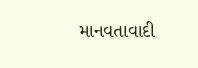માનવતાવાદી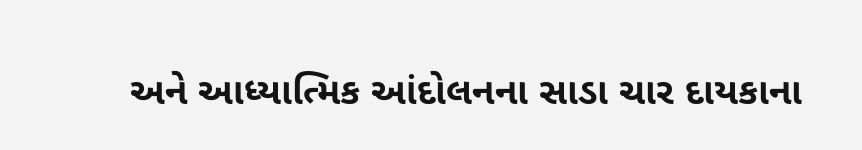અને આધ્યાત્મિક આંદોલનના સાડા ચાર દાયકાના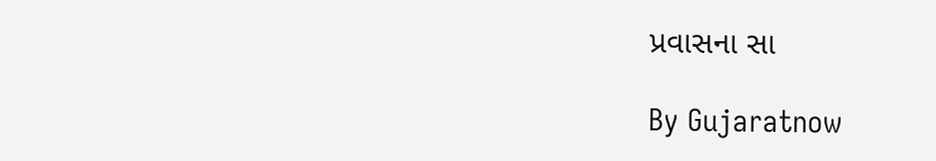પ્રવાસના સા

By Gujaratnow